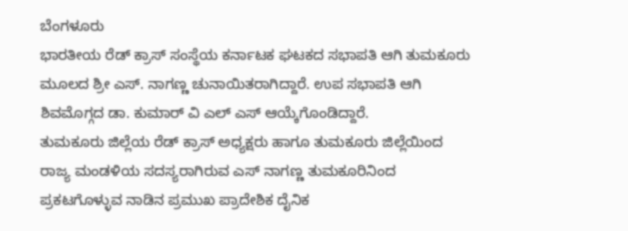ಬೆಂಗಳೂರು
ಭಾರತೀಯ ರೆಡ್ ಕ್ರಾಸ್ ಸಂಸ್ಥೆಯ ಕರ್ನಾಟಕ ಘಟಕದ ಸಭಾಪತಿ ಆಗಿ ತುಮಕೂರು ಮೂಲದ ಶ್ರೀ ಎಸ್. ನಾಗಣ್ಣ ಚುನಾಯಿತರಾಗಿದ್ದಾರೆ. ಉಪ ಸಭಾಪತಿ ಆಗಿ ಶಿವಮೊಗ್ಗದ ಡಾ. ಕುಮಾರ್ ವಿ ಎಲ್ ಎಸ್ ಆಯ್ಕೆಗೊಂಡಿದ್ದಾರೆ.
ತುಮಕೂರು ಜಿಲ್ಲೆಯ ರೆಡ್ ಕ್ರಾಸ್ ಅಧ್ಯಕ್ಷರು ಹಾಗೂ ತುಮಕೂರು ಜಿಲ್ಲೆಯಿಂದ ರಾಜ್ಯ ಮಂಡಳಿಯ ಸದಸ್ಯರಾಗಿರುವ ಎಸ್ ನಾಗಣ್ಣ ತುಮಕೂರಿನಿಂದ ಪ್ರಕಟಗೊಳ್ಳುವ ನಾಡಿನ ಪ್ರಮುಖ ಪ್ರಾದೇಶಿಕ ದೈನಿಕ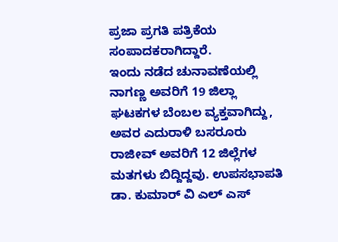ಪ್ರಜಾ ಪ್ರಗತಿ ಪತ್ರಿಕೆಯ ಸಂಪಾದಕರಾಗಿದ್ದಾರೆ.
ಇಂದು ನಡೆದ ಚುನಾವಣೆಯಲ್ಲಿ ನಾಗಣ್ಣ ಅವರಿಗೆ 19 ಜಿಲ್ಲಾ ಘಟಕಗಳ ಬೆಂಬಲ ವ್ಯಕ್ತವಾಗಿದ್ದು, ಅವರ ಎದುರಾಳಿ ಬಸರೂರು ರಾಜೀವ್ ಅವರಿಗೆ 12 ಜಿಲ್ಲೆಗಳ ಮತಗಳು ಬಿದ್ದಿದ್ದವು. ಉಪಸಭಾಪತಿ ಡಾ. ಕುಮಾರ್ ವಿ ಎಲ್ ಎಸ್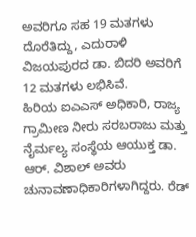ಅವರಿಗೂ ಸಹ 19 ಮತಗಳು ದೊರೆತಿದ್ದು, ಎದುರಾಳಿ ವಿಜಯಪುರದ ಡಾ. ಬಿದರಿ ಅವರಿಗೆ 12 ಮತಗಳು ಲಭಿಸಿವೆ.
ಹಿರಿಯ ಐಎಎಸ್ ಅಧಿಕಾರಿ, ರಾಜ್ಯ ಗ್ರಾಮೀಣ ನೀರು ಸರಬರಾಜು ಮತ್ತು ನೈರ್ಮಲ್ಯ ಸಂಸ್ಥೆಯ ಆಯುಕ್ತ ಡಾ. ಆರ್. ವಿಶಾಲ್ ಅವರು ಚುನಾವಣಾಧಿಕಾರಿಗಳಾಗಿದ್ದರು. ರೆಡ್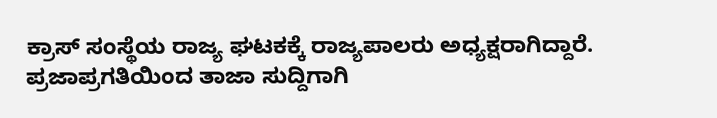ಕ್ರಾಸ್ ಸಂಸ್ಥೆಯ ರಾಜ್ಯ ಘಟಕಕ್ಕೆ ರಾಜ್ಯಪಾಲರು ಅಧ್ಯಕ್ಷರಾಗಿದ್ದಾರೆ.
ಪ್ರಜಾಪ್ರಗತಿಯಿಂದ ತಾಜಾ ಸುದ್ದಿಗಾಗಿ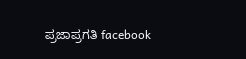ಪ್ರಜಾಪ್ರಗತಿ facebook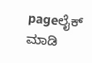pageಲೈಕ್ ಮಾಡಿ